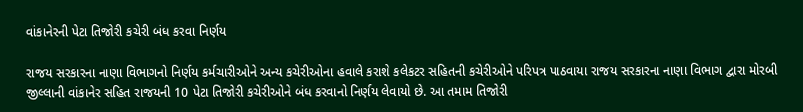વાંકાનેરની પેટા તિજોરી કચેરી બંધ કરવા નિર્ણય

રાજય સરકારના નાણા વિભાગનો નિર્ણય કર્મચારીઓને અન્ય કચેરીઓના હવાલે કરાશે કલેકટર સહિતની કચેરીઓને પરિપત્ર પાઠવાયા રાજય સરકારના નાણા વિભાગ દ્વારા મોરબી જીલ્લાની વાંકાનેર સહિત રાજયની 10 પેટા તિજોરી કચેરીઓને બંધ કરવાનો નિર્ણય લેવાયો છે. આ તમામ તિજોરી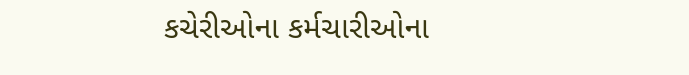કચેરીઓના કર્મચારીઓના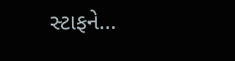સ્ટાફને…